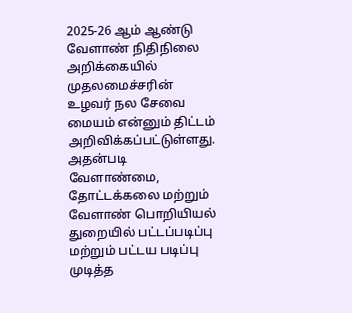2025-26 ஆம் ஆண்டு வேளாண் நிதிநிலை அறிக்கையில் முதலமைச்சரின் உழவர் நல சேவை மையம் என்னும் திட்டம் அறிவிக்கப்பட்டுள்ளது. அதன்படி வேளாண்மை, தோட்டக்கலை மற்றும் வேளாண் பொறியியல் துறையில் பட்டப்படிப்பு மற்றும் பட்டய படிப்பு முடித்த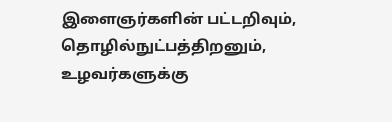இளைஞர்களின் பட்டறிவும், தொழில்நுட்பத்திறனும், உழவர்களுக்கு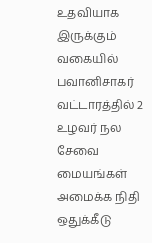உதவியாக இருக்கும் வகையில் பவானிசாகர் வட்டாரத்தில் 2 உழவர் நல சேவை மையங்கள் அமைக்க நிதி ஒதுக்கீடு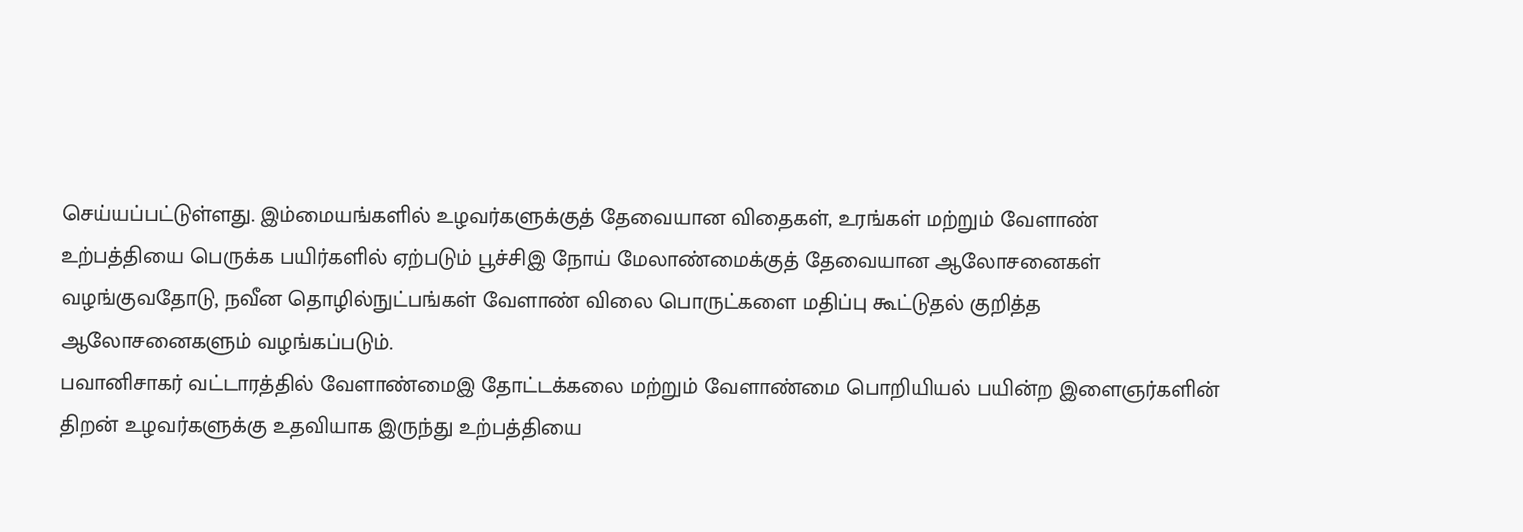செய்யப்பட்டுள்ளது. இம்மையங்களில் உழவர்களுக்குத் தேவையான விதைகள், உரங்கள் மற்றும் வேளாண் உற்பத்தியை பெருக்க பயிர்களில் ஏற்படும் பூச்சிஇ நோய் மேலாண்மைக்குத் தேவையான ஆலோசனைகள் வழங்குவதோடு, நவீன தொழில்நுட்பங்கள் வேளாண் விலை பொருட்களை மதிப்பு கூட்டுதல் குறித்த ஆலோசனைகளும் வழங்கப்படும்.
பவானிசாகர் வட்டாரத்தில் வேளாண்மைஇ தோட்டக்கலை மற்றும் வேளாண்மை பொறியியல் பயின்ற இளைஞர்களின் திறன் உழவர்களுக்கு உதவியாக இருந்து உற்பத்தியை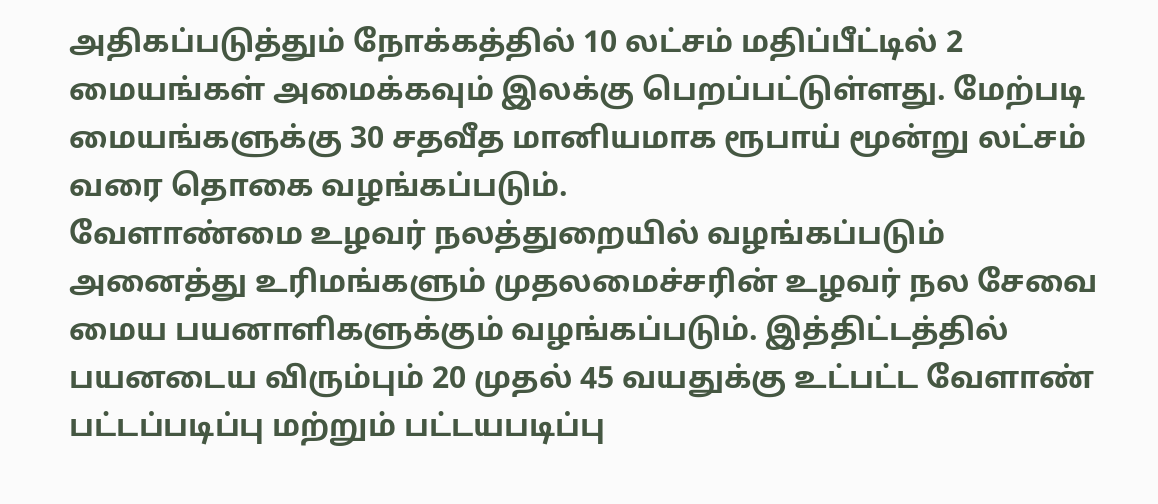அதிகப்படுத்தும் நோக்கத்தில் 10 லட்சம் மதிப்பீட்டில் 2 மையங்கள் அமைக்கவும் இலக்கு பெறப்பட்டுள்ளது. மேற்படி மையங்களுக்கு 30 சதவீத மானியமாக ரூபாய் மூன்று லட்சம் வரை தொகை வழங்கப்படும்.
வேளாண்மை உழவர் நலத்துறையில் வழங்கப்படும் அனைத்து உரிமங்களும் முதலமைச்சரின் உழவர் நல சேவை மைய பயனாளிகளுக்கும் வழங்கப்படும். இத்திட்டத்தில் பயனடைய விரும்பும் 20 முதல் 45 வயதுக்கு உட்பட்ட வேளாண் பட்டப்படிப்பு மற்றும் பட்டயபடிப்பு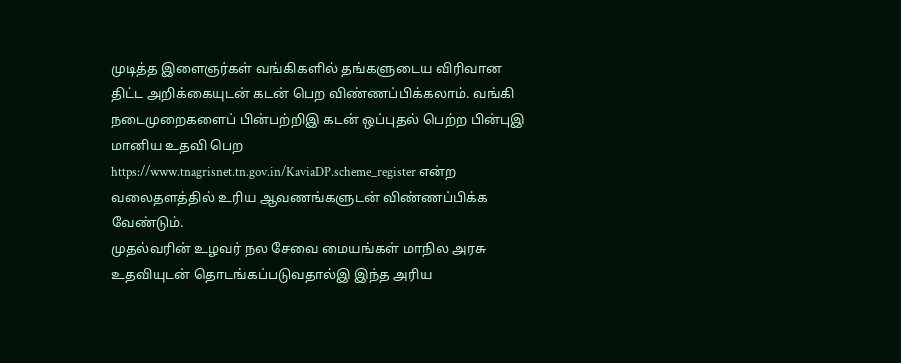முடித்த இளைஞர்கள் வங்கிகளில் தங்களுடைய விரிவான திட்ட அறிக்கையுடன் கடன் பெற விண்ணப்பிக்கலாம். வங்கி நடைமுறைகளைப் பின்பற்றிஇ கடன் ஒப்புதல் பெற்ற பின்புஇ மானிய உதவி பெற https://www.tnagrisnet.tn.gov.in/KaviaDP.scheme_register என்ற வலைதளத்தில் உரிய ஆவணங்களுடன் விண்ணப்பிக்க வேண்டும்.
முதல்வரின் உழவர் நல சேவை மையங்கள் மாநில அரசு உதவியுடன் தொடங்கப்படுவதால்இ இந்த அரிய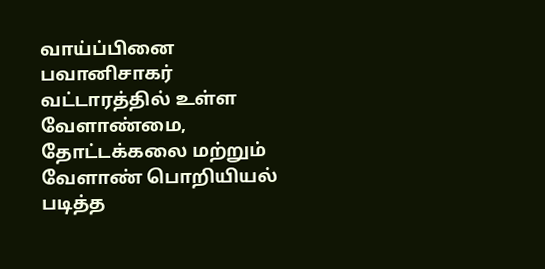வாய்ப்பினை பவானிசாகர் வட்டாரத்தில் உள்ள வேளாண்மை, தோட்டக்கலை மற்றும் வேளாண் பொறியியல் படித்த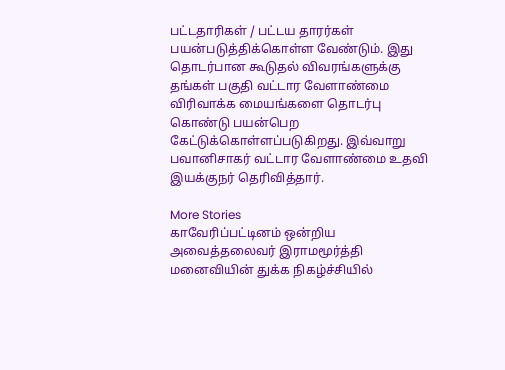பட்டதாரிகள் / பட்டய தாரர்கள் பயன்படுத்திக்கொள்ள வேண்டும். இது தொடர்பான கூடுதல் விவரங்களுக்கு தங்கள் பகுதி வட்டார வேளாண்மை விரிவாக்க மையங்களை தொடர்பு கொண்டு பயன்பெற கேட்டுக்கொள்ளப்படுகிறது. இவ்வாறு பவானிசாகர் வட்டார வேளாண்மை உதவி இயக்குநர் தெரிவித்தார்.

More Stories
காவேரிப்பட்டினம் ஒன்றிய அவைத்தலைவர் இராமமூர்த்தி மனைவியின் துக்க நிகழ்ச்சியில்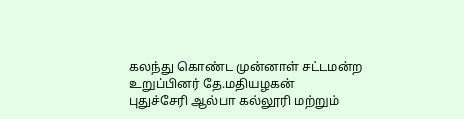கலந்து கொண்ட முன்னாள் சட்டமன்ற உறுப்பினர் தே.மதியழகன்
புதுச்சேரி ஆல்பா கல்லூரி மற்றும்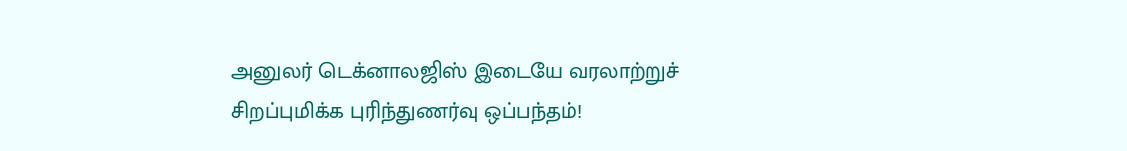அனுலர் டெக்னாலஜிஸ் இடையே வரலாற்றுச் சிறப்புமிக்க புரிந்துணர்வு ஒப்பந்தம்!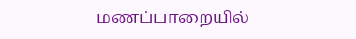மணப்பாறையில்